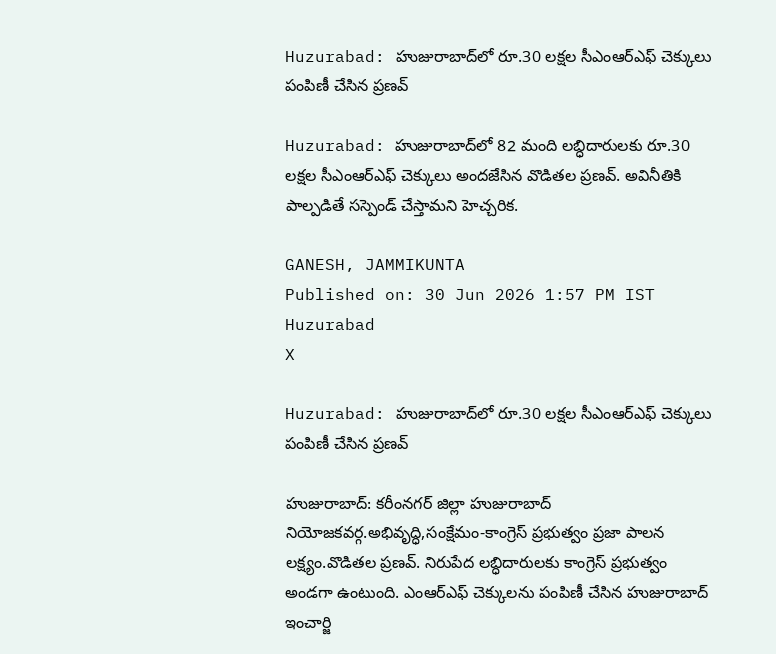Huzurabad: హుజురాబాద్‌లో రూ.30 లక్షల సీఎంఆర్ఎఫ్ చెక్కులు పంపిణీ చేసిన ప్రణవ్

Huzurabad: హుజురాబాద్‌లో 82 మంది లబ్ధిదారులకు రూ.30 లక్షల సీఎంఆర్ఎఫ్ చెక్కులు అందజేసిన వొడితల ప్రణవ్. అవినీతికి పాల్పడితే సస్పెండ్ చేస్తామని హెచ్చరిక.

GANESH, JAMMIKUNTA
Published on: 30 Jun 2026 1:57 PM IST
Huzurabad
X

Huzurabad: హుజురాబాద్‌లో రూ.30 లక్షల సీఎంఆర్ఎఫ్ చెక్కులు పంపిణీ చేసిన ప్రణవ్

హుజురాబాద్: కరీంనగర్ జిల్లా హుజురాబాద్ నియోజకవర్గ.అభివృద్ధి,సంక్షేమం-కాంగ్రెస్ ప్రభుత్వం ప్రజా పాలన లక్ష్యం.వొడితల ప్రణవ్. నిరుపేద లబ్ధిదారులకు కాంగ్రెస్ ప్రభుత్వం అండగా ఉంటుంది. ఎంఆర్ఎఫ్ చెక్కులను పంపిణీ చేసిన హుజురాబాద్ ఇంచార్జి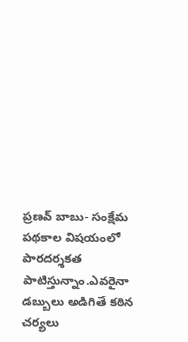ప్రణవ్ బాబు- సంక్షేమ పథకాల విషయంలో పారదర్శకత పాటిస్తున్నాం.ఎవరైనా డబ్బులు అడిగితే కఠిన చర్యలు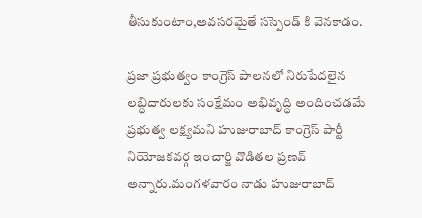తీసుకుంటాం,అవసరమైతే సస్పెండ్ కి వెనకాడం.

ప్రజా ప్రభుత్వం కాంగ్రెస్ పాలనలో నిరుపేదలైన లబ్ధిదారులకు సంక్షేమం అభివృద్ధి అందించడమే ప్రభుత్వ లక్ష్యమని హుజురాబాద్ కాంగ్రెస్ పార్టీ నియోజకవర్గ ఇంచార్జి వొడితల ప్రణవ్ అన్నారు.మంగళవారం నాడు హుజురాబాద్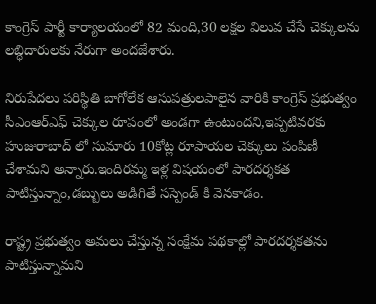కాంగ్రెస్ పార్టీ కార్యాలయంలో 82 మంది,30 లక్షల విలువ చేసే చెక్కులను లబ్ధిదారులకు నేరుగా అందజేశారు.

నిరుపేదలు పరిస్థితి బాగోలేక ఆసుపత్రులపాలైన వారికి కాంగ్రెస్ ప్రభుత్వం సీఎంఆర్ఎఫ్ చెక్కుల రూపంలో అండగా ఉంటుందని,ఇప్పటివరకు హుజురాబాద్ లో సుమారు 10కోట్ల రూపాయల చెక్కులు పంపిణీ చేశామని అన్నారు.ఇందిరమ్మ ఇళ్ల విషయంలో పారదర్శకత పాటిస్తున్నాం,డబ్బులు అడిగితే సస్పెండ్ కి వెనకాడం.

రాష్ట్ర ప్రభుత్వం అమలు చేస్తున్న సంక్షేమ పథకాల్లో పారదర్శకతను పాటిస్తున్నామని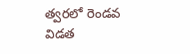త్వరలో రెండవ విడత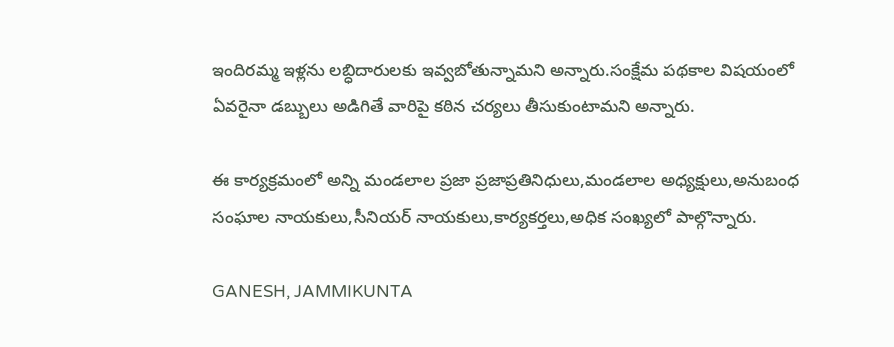ఇందిరమ్మ ఇళ్లను లబ్ధిదారులకు ఇవ్వబోతున్నామని అన్నారు.సంక్షేమ పథకాల విషయంలో ఏవరైనా డబ్బులు అడిగితే వారిపై కఠిన చర్యలు తీసుకుంటామని అన్నారు.

ఈ కార్యక్రమంలో అన్ని మండలాల ప్రజా ప్రజాప్రతినిధులు,మండలాల అధ్యక్షులు,అనుబంధ సంఘాల నాయకులు,సీనియర్ నాయకులు,కార్యకర్తలు,అధిక సంఖ్యలో పాల్గొన్నారు.

GANESH, JAMMIKUNTA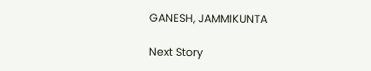GANESH, JAMMIKUNTA

Next Story